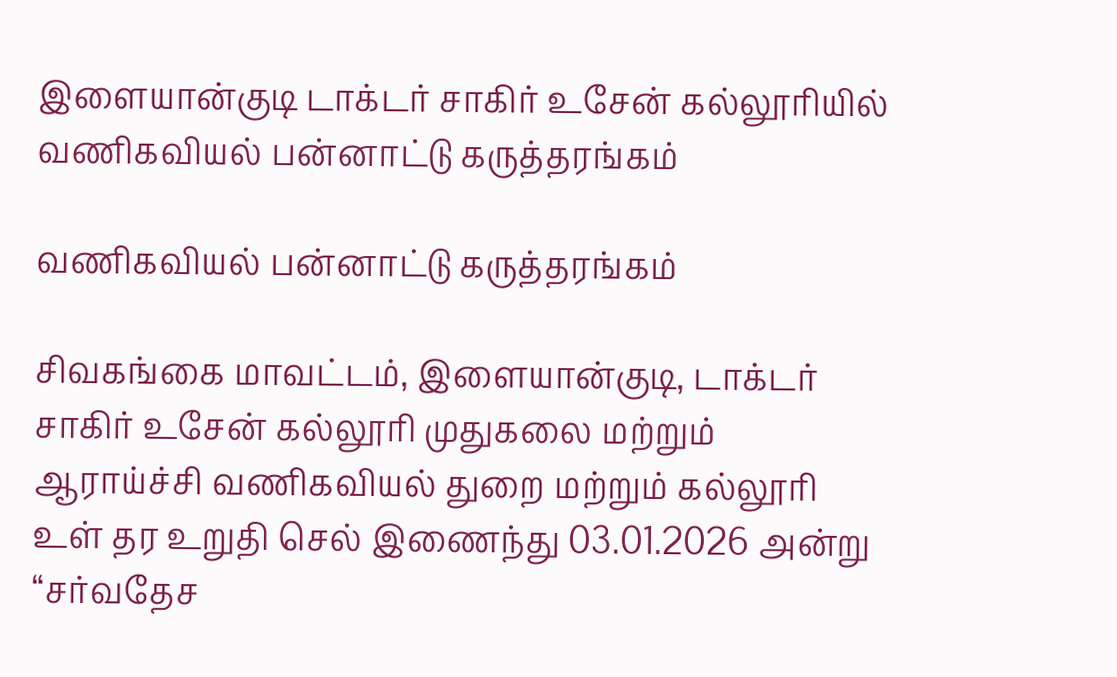இளையான்குடி டாக்டர் சாகிர் உசேன் கல்லூரியில் வணிகவியல் பன்னாட்டு கருத்தரங்கம்

வணிகவியல் பன்னாட்டு கருத்தரங்கம்

சிவகங்கை மாவட்டம், இளையான்குடி, டாக்டர் சாகிர் உசேன் கல்லூரி முதுகலை மற்றும் ஆராய்ச்சி வணிகவியல் துறை மற்றும் கல்லூரி உள் தர உறுதி செல் இணைந்து 03.01.2026 அன்று “சர்வதேச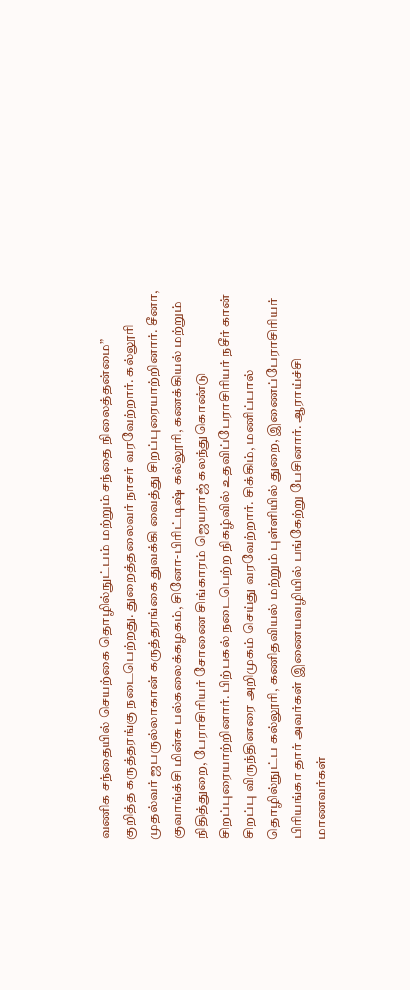வணிக சந்தையில் செயற்கை தொழில்நுட்பம் மற்றும் சந்தை நிலைத்தன்மை” குறித்த கருத்தரங்கு நடைபெற்றது. துறைத்தலைவர் நாசர் வரவேற்றார். கல்லூரி முதல்வர் ஜபருல்லாகான் கருத்தரங்கை துவக்கி வைத்து சிறப்புரையாற்றினார். சீனா, குவாங்க்சி மின்சு பல்கலைக்கழகம், சினோ-பிரிட்டிஷ் கல்லூரி, கணக்கியல் மற்றும் நிதித்துறை, பேராசிரியர் சோணை சிங்காரம் ஜெயராஜ் கலந்துகொண்டு சிறப்புரையாற்றினார். பிற்பகல் நடைபெற்ற நிகழ்வில் உதவிப்பேராசிரியர் நசீர் கான் சிறப்பு விருந்தினரை அறிமுகம் செய்து வரவேற்றார். சிக்கிம், மணிப்பால் தொழில்நுட்ப கல்லூரி, கணிதவியல் மற்றும் புள்ளியில் துறை, இணைப்பேராசிரியர் பிரியங்கா தார் அவர்கள் இணையவழியில் பங்கேற்று பேசினார். ஆராய்ச்சி மாணவர்கள்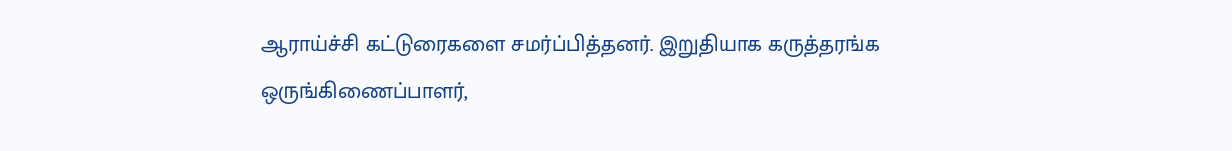ஆராய்ச்சி கட்டுரைகளை சமர்ப்பித்தனர். இறுதியாக கருத்தரங்க ஒருங்கிணைப்பாளர்,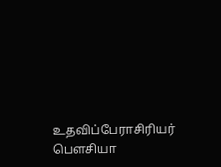உதவிப்பேராசிரியர் பௌசியா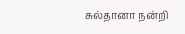சுல்தானா நன்றி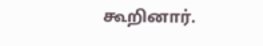கூறினார்.